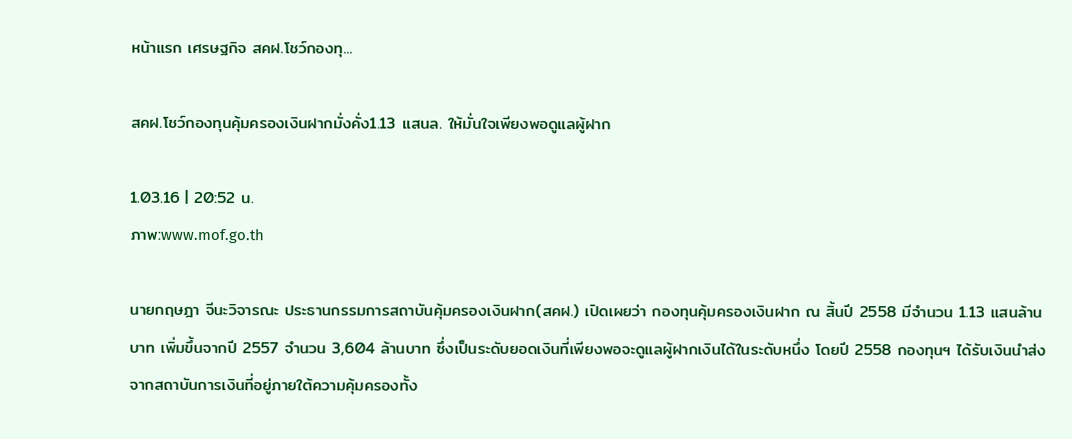หน้าแรก เศรษฐกิจ สคฝ.โชว์กองทุ...

สคฝ.โชว์กองทุนคุ้มครองเงินฝากมั่งคั่ง1.13 แสนล. ให้มั่นใจเพียงพอดูแลผู้ฝาก

1.03.16 | 20:52 น.
ภาพ:www.mof.go.th

นายกฤษฎา จีนะวิจารณะ ประธานกรรมการสถาบันคุ้มครองเงินฝาก(สคฝ.) เปิดเผยว่า กองทุนคุ้มครองเงินฝาก ณ สิ้นปี 2558 มีจำนวน 1.13 แสนล้านบาท เพิ่มขึ้นจากปี 2557 จำนวน 3,604 ล้านบาท ซึ่งเป็นระดับยอดเงินที่เพียงพอจะดูแลผู้ฝากเงินได้ในระดับหนึ่ง โดยปี 2558 กองทุนฯ ได้รับเงินนำส่งจากสถาบันการเงินที่อยู่ภายใต้ความคุ้มครองทั้ง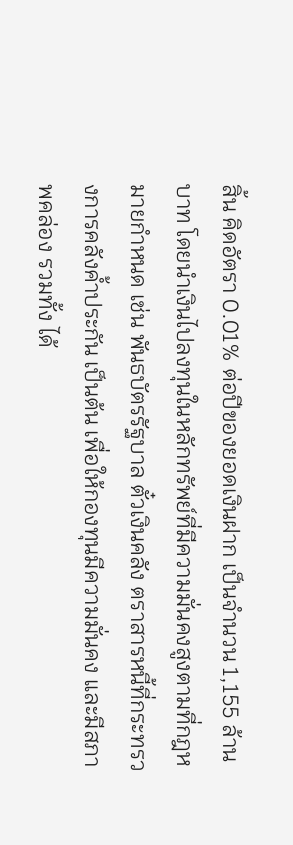สิ้น คิดอัตรา 0.01% ต่อปีของยอดเงินฝาก เป็นจำนวน 1,155 ล้านบาท โดยนำเงินไปลงทุนในหลักทรัพย์ที่มีความมั่นคงสูงตามที่กฎหมายกำหนด เช่น พันธบัตรรัฐบาล ตั๋วเงินคลัง ตราสารหนี้ที่กระทรวงการคลังค้ำประกัน เป็นต้น เพื่อให้กองทุนมีความมั่นคง และมีสภาพคล่อง รวมทั้ง ได้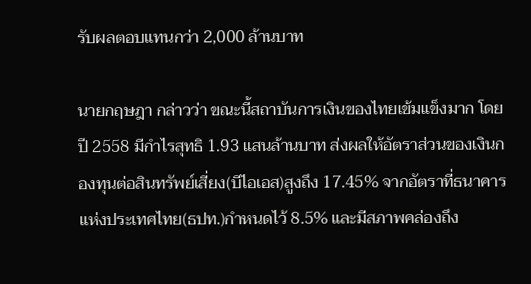รับผลตอบแทนกว่า 2,000 ล้านบาท

นายกฤษฎา กล่าวว่า ขณะนี้สถาบันการเงินของไทยเข้มแข็งมาก โดยปี 2558 มีกำไรสุทธิ 1.93 แสนล้านบาท ส่งผลให้อัตราส่วนของเงินกองทุนต่อสินทรัพย์เสี่ยง(บีไอเอส)สูงถึง 17.45% จากอัตราที่ธนาคารแห่งประเทศไทย(ธปท.)กำหนดไว้ 8.5% และมีสภาพคล่องถึง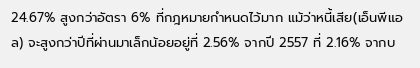24.67% สูงกว่าอัตรา 6% ที่กฎหมายกำหนดไว้มาก แม้ว่าหนี้เสีย(เอ็นพีแอล) จะสูงกว่าปีที่ผ่านมาเล็กน้อยอยู่ที่ 2.56% จากปี 2557 ที่ 2.16% จากบ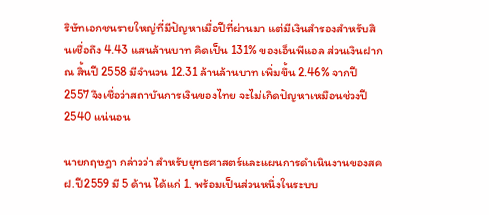ริษัทเอกชนรายใหญ่ที่มีปัญหาเมื่อปีที่ผ่านมา แต่มีเงินสำรองสำหรับสินเชื่อถึง 4.43 แสนล้านบาท คิดเป็น 131% ของเอ็นพีแอล ส่วนเงินฝาก ณ สิ้นปี 2558 มีจำนวน 12.31 ล้านล้านบาท เพิ่มขึ้น 2.46% จากปี 2557 จึงเชื่อว่าสถาบันการเงินของไทย จะไม่เกิดปัญหาเหมือนช่วงปี 2540 แน่นอน

นายกฤษฎา กล่าวว่า สำหรับยุทธศาสตร์และแผนการดำเนินงานของสคฝ.ปี2559 มี 5 ด้าน ได้แก่ 1. พร้อมเป็นส่วนหนึ่งในระบบ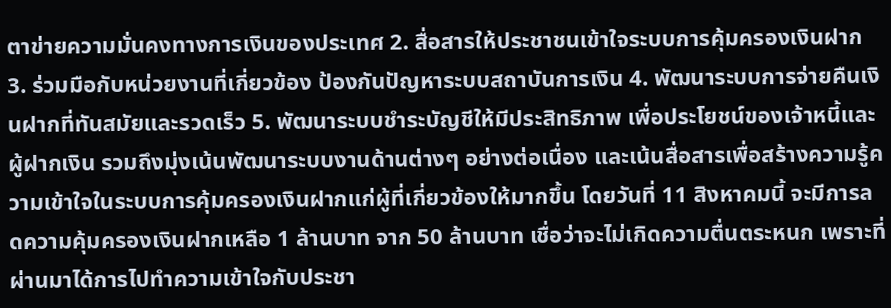ตาข่ายความมั่นคงทางการเงินของประเทศ 2. สื่อสารให้ประชาชนเข้าใจระบบการคุ้มครองเงินฝาก 3. ร่วมมือกับหน่วยงานที่เกี่ยวข้อง ป้องกันปัญหาระบบสถาบันการเงิน 4. พัฒนาระบบการจ่ายคืนเงินฝากที่ทันสมัยและรวดเร็ว 5. พัฒนาระบบชำระบัญชีให้มีประสิทธิภาพ เพื่อประโยชน์ของเจ้าหนี้และผู้ฝากเงิน รวมถึงมุ่งเน้นพัฒนาระบบงานด้านต่างๆ อย่างต่อเนื่อง และเน้นสื่อสารเพื่อสร้างความรู้ความเข้าใจในระบบการคุ้มครองเงินฝากแก่ผู้ที่เกี่ยวข้องให้มากขึ้น โดยวันที่ 11 สิงหาคมนี้ จะมีการลดความคุ้มครองเงินฝากเหลือ 1 ล้านบาท จาก 50 ล้านบาท เชื่อว่าจะไม่เกิดความตื่นตระหนก เพราะที่ผ่านมาได้การไปทำความเข้าใจกับประชา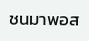ชนมาพอส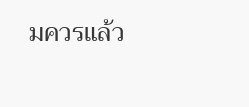มควรแล้ว